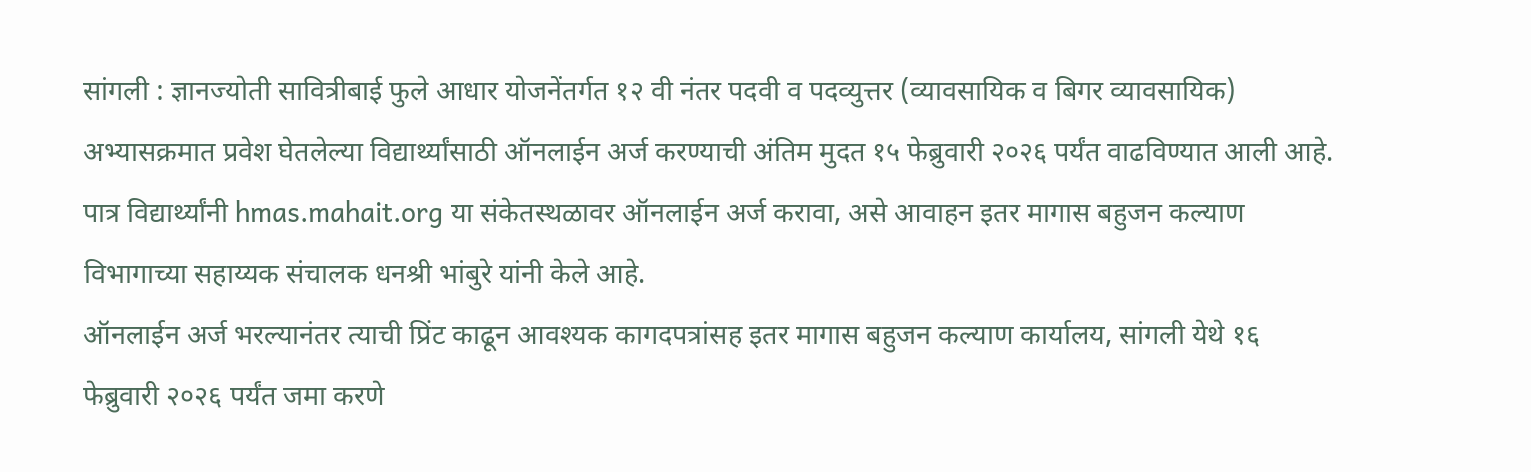सांगली : ज्ञानज्योती सावित्रीबाई फुले आधार योजनेंतर्गत १२ वी नंतर पदवी व पदव्युत्तर (व्यावसायिक व बिगर व्यावसायिक) अभ्यासक्रमात प्रवेश घेतलेल्या विद्यार्थ्यांसाठी ऑनलाईन अर्ज करण्याची अंतिम मुदत १५ फेब्रुवारी २०२६ पर्यंत वाढविण्यात आली आहे. पात्र विद्यार्थ्यांनी hmas.mahait.org या संकेतस्थळावर ऑनलाईन अर्ज करावा, असे आवाहन इतर मागास बहुजन कल्याण विभागाच्या सहाय्यक संचालक धनश्री भांबुरे यांनी केले आहे.
ऑनलाईन अर्ज भरल्यानंतर त्याची प्रिंट काढून आवश्यक कागदपत्रांसह इतर मागास बहुजन कल्याण कार्यालय, सांगली येथे १६ फेब्रुवारी २०२६ पर्यंत जमा करणे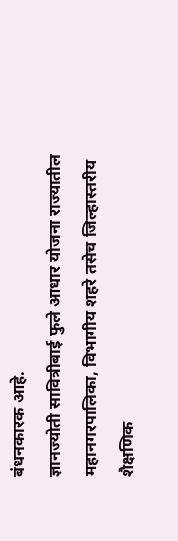बंधनकारक आहे.
ज्ञानज्योती सावित्रीबाई फुले आधार योजना राज्यातील महानगरपालिका, विभागीय शहरे तसेच जिल्हास्तरीय शैक्षणिक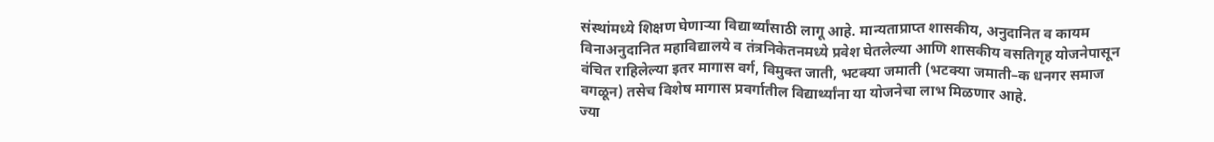संस्थांमध्ये शिक्षण घेणाऱ्या विद्यार्थ्यांसाठी लागू आहे. मान्यताप्राप्त शासकीय, अनुदानित व कायम विनाअनुदानित महाविद्यालये व तंत्रनिकेतनमध्ये प्रवेश घेतलेल्या आणि शासकीय वसतिगृह योजनेपासून वंचित राहिलेल्या इतर मागास वर्ग, विमुक्त जाती, भटक्या जमाती (भटक्या जमाती–क धनगर समाज वगळून) तसेच विशेष मागास प्रवर्गातील विद्यार्थ्यांना या योजनेचा लाभ मिळणार आहे.
ज्या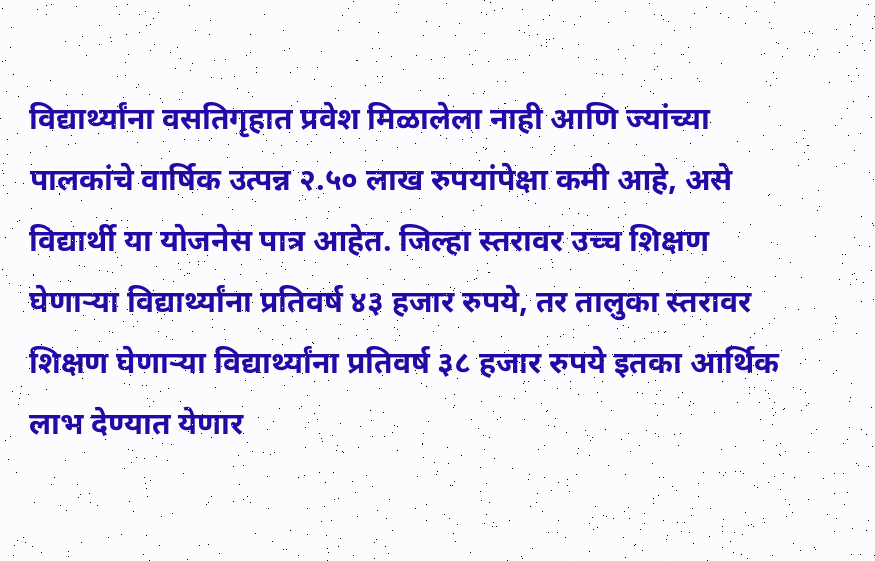विद्यार्थ्यांना वसतिगृहात प्रवेश मिळालेला नाही आणि ज्यांच्या पालकांचे वार्षिक उत्पन्न २.५० लाख रुपयांपेक्षा कमी आहे, असे विद्यार्थी या योजनेस पात्र आहेत. जिल्हा स्तरावर उच्च शिक्षण घेणाऱ्या विद्यार्थ्यांना प्रतिवर्ष ४३ हजार रुपये, तर तालुका स्तरावर शिक्षण घेणाऱ्या विद्यार्थ्यांना प्रतिवर्ष ३८ हजार रुपये इतका आर्थिक लाभ देण्यात येणार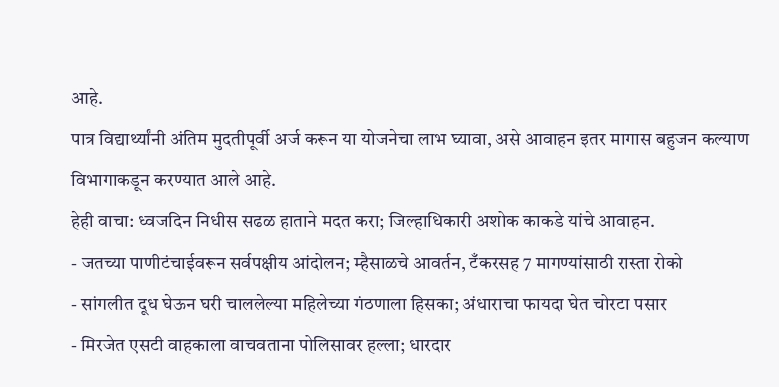आहे.
पात्र विद्यार्थ्यांनी अंतिम मुदतीपूर्वी अर्ज करून या योजनेचा लाभ घ्यावा, असे आवाहन इतर मागास बहुजन कल्याण विभागाकडून करण्यात आले आहे.
हेही वाचा: ध्वजदिन निधीस सढळ हाताने मदत करा; जिल्हाधिकारी अशोक काकडे यांचे आवाहन.
- जतच्या पाणीटंचाईवरून सर्वपक्षीय आंदोलन; म्हैसाळचे आवर्तन, टँकरसह 7 मागण्यांसाठी रास्ता रोको
- सांगलीत दूध घेऊन घरी चाललेल्या महिलेच्या गंठणाला हिसका; अंधाराचा फायदा घेत चोरटा पसार
- मिरजेत एसटी वाहकाला वाचवताना पोलिसावर हल्ला; धारदार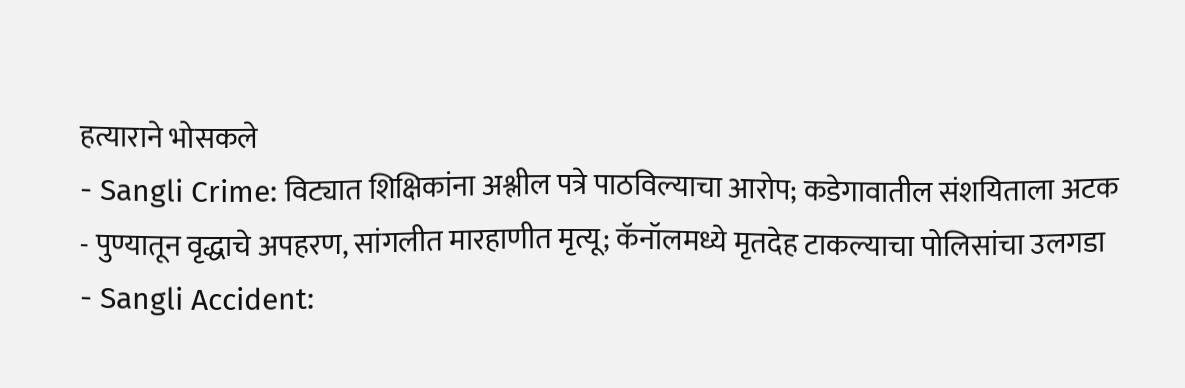हत्याराने भोसकले
- Sangli Crime: विट्यात शिक्षिकांना अश्लील पत्रे पाठविल्याचा आरोप; कडेगावातील संशयिताला अटक
- पुण्यातून वृद्धाचे अपहरण, सांगलीत मारहाणीत मृत्यू; कॅनॉलमध्ये मृतदेह टाकल्याचा पोलिसांचा उलगडा
- Sangli Accident: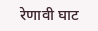रेणावी घाट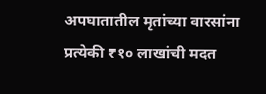अपघातातील मृतांच्या वारसांना प्रत्येकी ₹१० लाखांची मदत